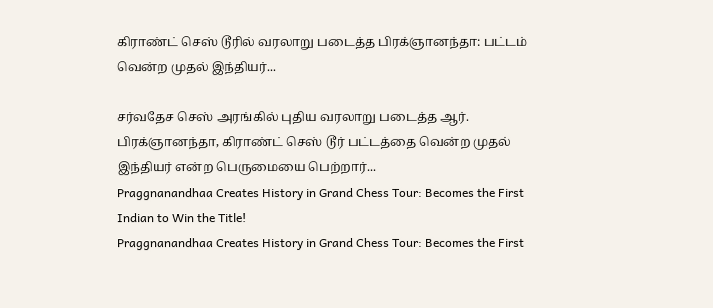கிராண்ட் செஸ் டூரில் வரலாறு படைத்த பிரக்ஞானந்தா: பட்டம் வென்ற முதல் இந்தியர்...

சர்வதேச செஸ் அரங்கில் புதிய வரலாறு படைத்த ஆர். பிரக்ஞானந்தா, கிராண்ட் செஸ் டூர் பட்டத்தை வென்ற முதல் இந்தியர் என்ற பெருமையை பெற்றார்...
Praggnanandhaa Creates History in Grand Chess Tour: Becomes the First Indian to Win the Title!
Praggnanandhaa Creates History in Grand Chess Tour: Becomes the First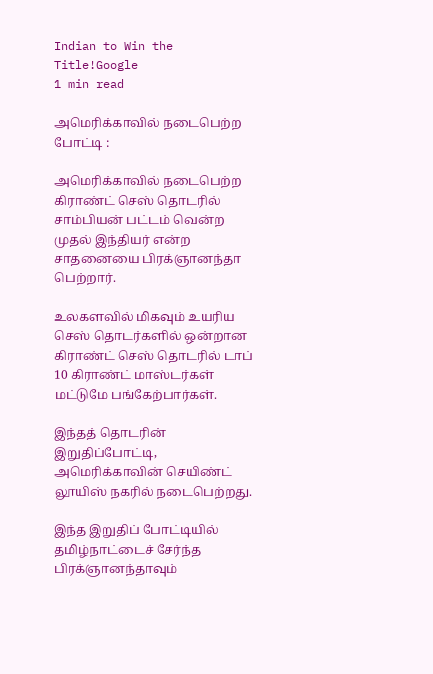Indian to Win the Title!Google
1 min read

அமெரிக்காவில் நடைபெற்ற போட்டி :

அமெரிக்காவில் நடைபெற்ற கிராண்ட் செஸ் தொடரில் சாம்பியன் பட்டம் வென்ற முதல் இந்தியர் என்ற சாதனையை பிரக்ஞானந்தா பெற்றார்.

உலகளவில் மிகவும் உயரிய செஸ் தொடர்களில் ஒன்றான கிராண்ட் செஸ் தொடரில் டாப் 10 கிராண்ட் மாஸ்டர்கள் மட்டுமே பங்கேற்பார்கள்.

இந்தத் தொடரின் இறுதிப்போட்டி, அமெரிக்காவின் செயிண்ட் லூயிஸ் நகரில் நடைபெற்றது.

இந்த இறுதிப் போட்டியில் தமிழ்நாட்டைச் சேர்ந்த பிரக்ஞானந்தாவும்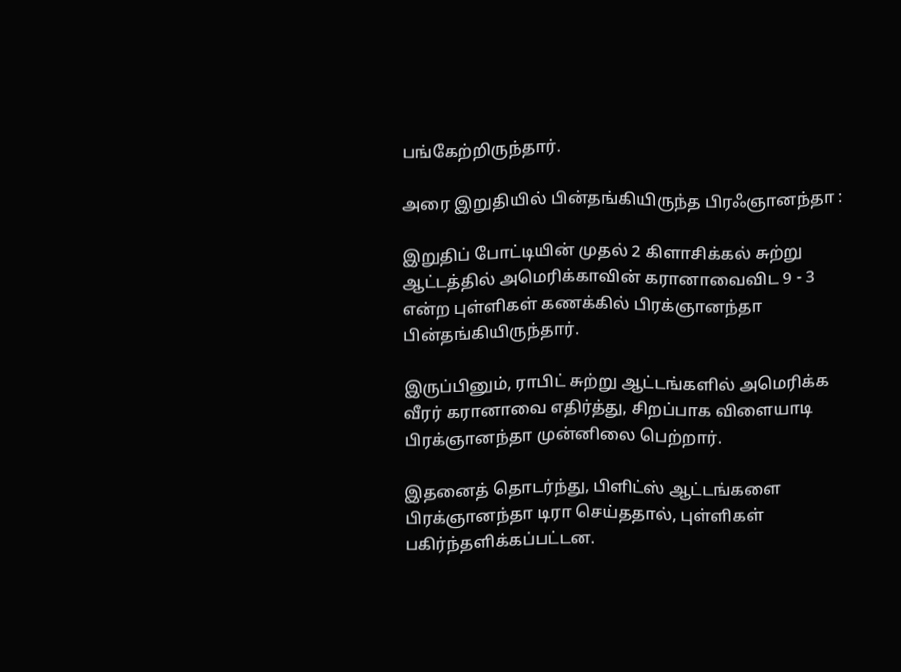பங்கேற்றிருந்தார்.

அரை இறுதியில் பின்தங்கியிருந்த பிரஃஞானந்தா :

இறுதிப் போட்டியின் முதல் 2 கிளாசிக்கல் சுற்று ஆட்டத்தில் அமெரிக்காவின் கரானாவைவிட 9 - 3 என்ற புள்ளிகள் கணக்கில் பிரக்ஞானந்தா பின்தங்கியிருந்தார்.

இருப்பினும், ராபிட் சுற்று ஆட்டங்களில் அமெரிக்க வீரர் கரானாவை எதிர்த்து, சிறப்பாக விளையாடி பிரக்ஞானந்தா முன்னிலை பெற்றார்.

இதனைத் தொடர்ந்து, பிளிட்ஸ் ஆட்டங்களை பிரக்ஞானந்தா டிரா செய்ததால், புள்ளிகள் பகிர்ந்தளிக்கப்பட்டன.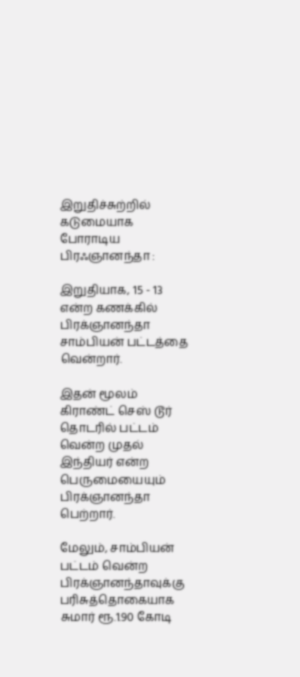இறுதிச்சுற்றில் கடுமையாக போராடிய பிரஃஞானந்தா :

இறுதியாக, 15 - 13 என்ற கணக்கில் பிரக்ஞானந்தா சாம்பியன் பட்டத்தை வென்றார்.

இதன் மூலம் கிராண்ட் செஸ் டூர் தொடரில் பட்டம் வென்ற முதல் இந்தியர் என்ற பெருமையையும் பிரக்ஞானந்தா பெற்றார்.

மேலும், சாம்பியன் பட்டம் வென்ற பிரக்ஞானந்தாவுக்கு பரிசுத்தொகையாக சுமார் ரூ.1.90 கோடி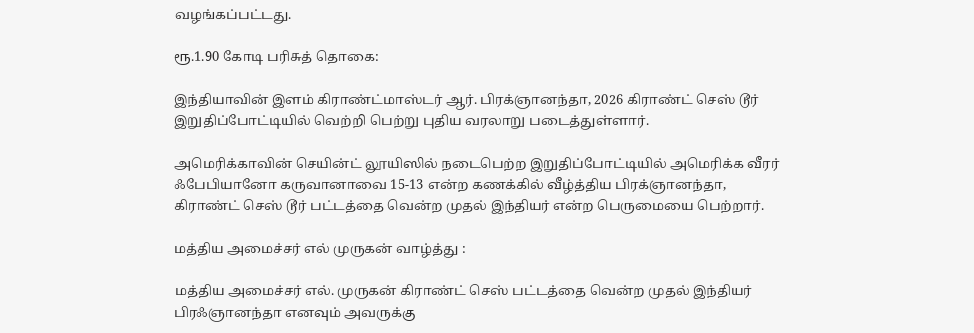வழங்கப்பட்டது.

ரூ.1.90 கோடி பரிசுத் தொகை:

இந்தியாவின் இளம் கிராண்ட்மாஸ்டர் ஆர். பிரக்ஞானந்தா, 2026 கிராண்ட் செஸ் டூர் இறுதிப்போட்டியில் வெற்றி பெற்று புதிய வரலாறு படைத்துள்ளார்.

அமெரிக்காவின் செயின்ட் லூயிஸில் நடைபெற்ற இறுதிப்போட்டியில் அமெரிக்க வீரர் ஃபேபியானோ கருவானாவை 15-13 என்ற கணக்கில் வீழ்த்திய பிரக்ஞானந்தா, கிராண்ட் செஸ் டூர் பட்டத்தை வென்ற முதல் இந்தியர் என்ற பெருமையை பெற்றார்.

மத்திய அமைச்சர் எல் முருகன் வாழ்த்து :

மத்திய அமைச்சர் எல். முருகன் கிராண்ட் செஸ் பட்டத்தை வென்ற முதல் இந்தியர் பிரஃஞானந்தா எனவும் அவருக்கு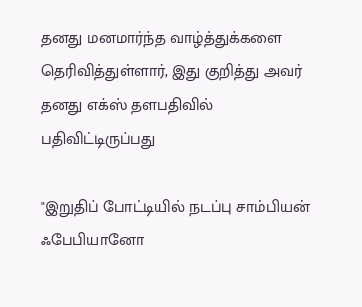தனது மனமார்ந்த வாழ்த்துக்களை தெரிவித்துள்ளார், இது குறித்து அவர் தனது எக்ஸ் தளபதிவில் பதிவிட்டிருப்பது

"இறுதிப் போட்டியில் நடப்பு சாம்பியன் ஃபேபியானோ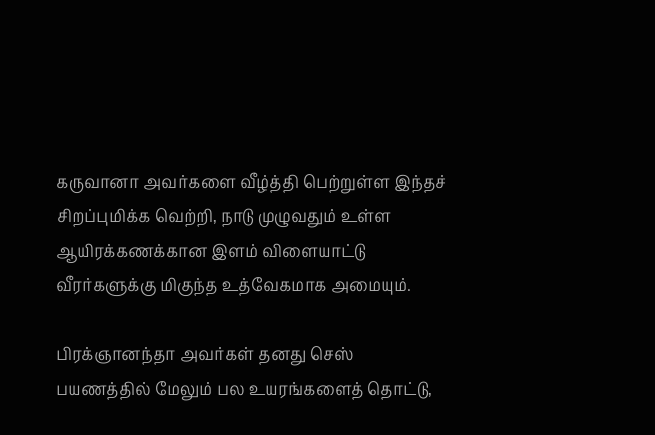கருவானா அவர்களை வீழ்த்தி பெற்றுள்ள இந்தச் சிறப்புமிக்க வெற்றி, நாடு முழுவதும் உள்ள ஆயிரக்கணக்கான இளம் விளையாட்டு வீரர்களுக்கு மிகுந்த உத்வேகமாக அமையும்.

பிரக்ஞானந்தா அவர்கள் தனது செஸ் பயணத்தில் மேலும் பல உயரங்களைத் தொட்டு,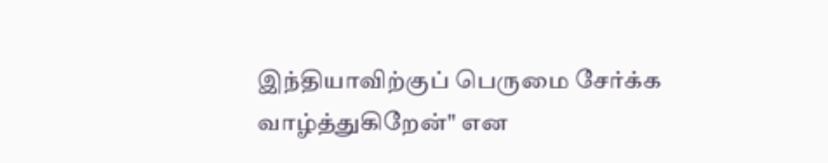இந்தியாவிற்குப் பெருமை சேர்க்க வாழ்த்துகிறேன்" என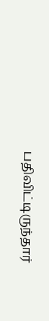பதிவிட்டிருந்தார்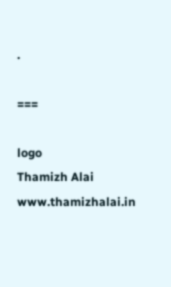.

===

logo
Thamizh Alai
www.thamizhalai.in